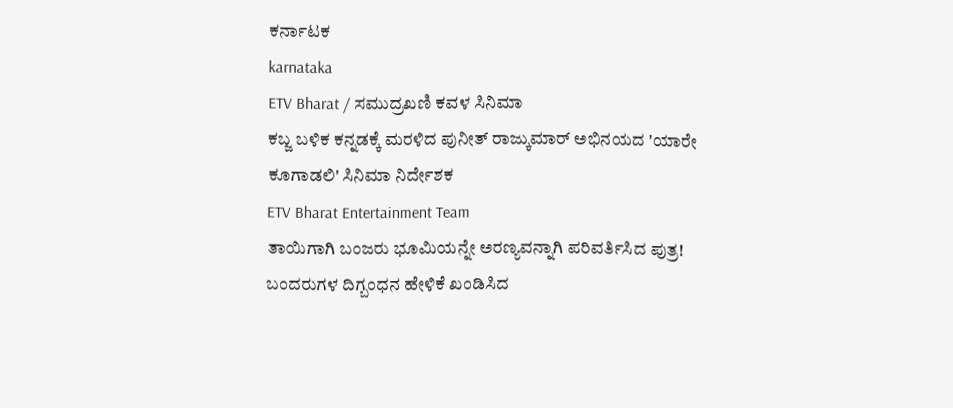ಕರ್ನಾಟಕ
karnataka
ETV Bharat / ಸಮುದ್ರಖಣಿ ಕವಳ ಸಿನಿಮಾ
ಕಬ್ಜ ಬಳಿಕ ಕನ್ನಡಕ್ಕೆ ಮರಳಿದ ಪುನೀತ್ ರಾಜ್ಕುಮಾರ್ ಅಭಿನಯದ 'ಯಾರೇ ಕೂಗಾಡಲಿ' ಸಿನಿಮಾ ನಿರ್ದೇಶಕ
ETV Bharat Entertainment Team
ತಾಯಿಗಾಗಿ ಬಂಜರು ಭೂಮಿಯನ್ನೇ ಅರಣ್ಯವನ್ನಾಗಿ ಪರಿವರ್ತಿಸಿದ ಪುತ್ರ!
ಬಂದರುಗಳ ದಿಗ್ಬಂಧನ ಹೇಳಿಕೆ ಖಂಡಿಸಿದ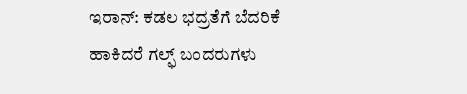ಇರಾನ್: ಕಡಲ ಭದ್ರತೆಗೆ ಬೆದರಿಕೆ ಹಾಕಿದರೆ ಗಲ್ಫ್ ಬಂದರುಗಳು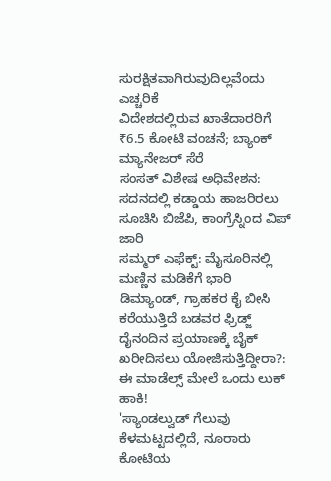ಸುರಕ್ಷಿತವಾಗಿರುವುದಿಲ್ಲವೆಂದು ಎಚ್ಚರಿಕೆ
ವಿದೇಶದಲ್ಲಿರುವ ಖಾತೆದಾರರಿಗೆ ₹6.5 ಕೋಟಿ ವಂಚನೆ; ಬ್ಯಾಂಕ್ ಮ್ಯಾನೇಜರ್ ಸೆರೆ
ಸಂಸತ್ ವಿಶೇಷ ಅಧಿವೇಶನ: ಸದನದಲ್ಲಿ ಕಡ್ಡಾಯ ಹಾಜರಿರಲು ಸೂಚಿಸಿ ಬಿಜೆಪಿ, ಕಾಂಗ್ರೆಸ್ನಿಂದ ವಿಪ್ ಜಾರಿ
ಸಮ್ಮರ್ ಎಫೆಕ್ಟ್: ಮೈಸೂರಿನಲ್ಲಿ ಮಣ್ಣಿನ ಮಡಿಕೆಗೆ ಭಾರಿ ಡಿಮ್ಯಾಂಡ್, ಗ್ರಾಹಕರ ಕೈ ಬೀಸಿ ಕರೆಯುತ್ತಿದೆ ಬಡವರ ಫ್ರಿಡ್ಜ್
ದೈನಂದಿನ ಪ್ರಯಾಣಕ್ಕೆ ಬೈಕ್ ಖರೀದಿಸಲು ಯೋಜಿಸುತ್ತಿದ್ದೀರಾ?: ಈ ಮಾಡೆಲ್ಸ್ ಮೇಲೆ ಒಂದು ಲುಕ್ ಹಾಕಿ!
'ಸ್ಯಾಂಡಲ್ವುಡ್ ಗೆಲುವು ಕೆಳಮಟ್ಟದಲ್ಲಿದೆ, ನೂರಾರು ಕೋಟಿಯ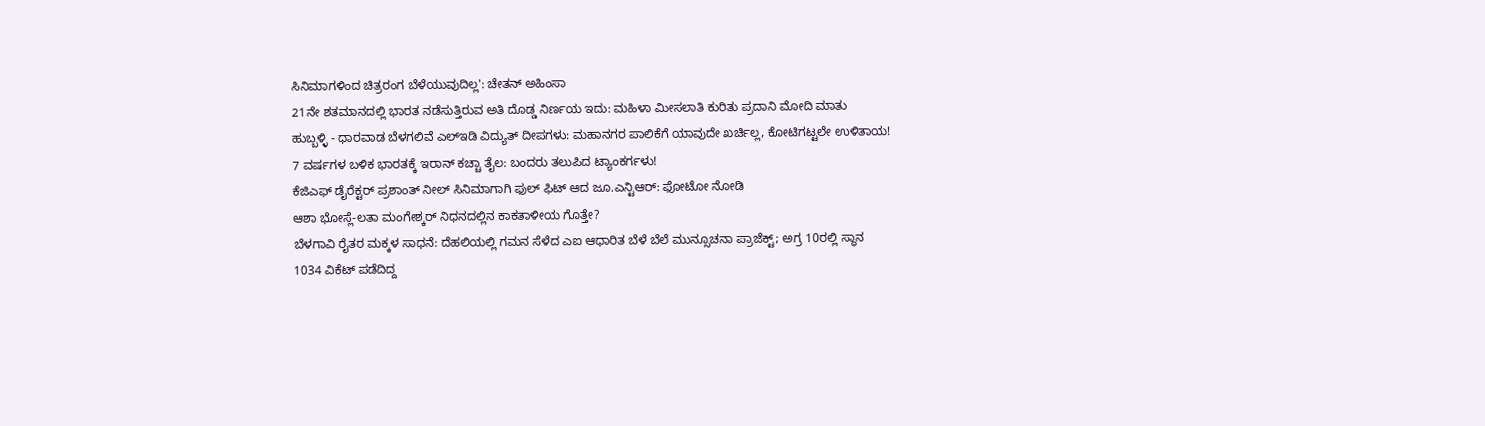ಸಿನಿಮಾಗಳಿಂದ ಚಿತ್ರರಂಗ ಬೆಳೆಯುವುದಿಲ್ಲ': ಚೇತನ್ ಅಹಿಂಸಾ
21ನೇ ಶತಮಾನದಲ್ಲಿ ಭಾರತ ನಡೆಸುತ್ತಿರುವ ಅತಿ ದೊಡ್ಡ ನಿರ್ಣಯ ಇದು: ಮಹಿಳಾ ಮೀಸಲಾತಿ ಕುರಿತು ಪ್ರದಾನಿ ಮೋದಿ ಮಾತು
ಹುಬ್ಬಳ್ಳಿ - ಧಾರವಾಡ ಬೆಳಗಲಿವೆ ಎಲ್ಇಡಿ ವಿದ್ಯುತ್ ದೀಪಗಳು: ಮಹಾನಗರ ಪಾಲಿಕೆಗೆ ಯಾವುದೇ ಖರ್ಚಿಲ್ಲ, ಕೋಟಿಗಟ್ಟಲೇ ಉಳಿತಾಯ!
7 ವರ್ಷಗಳ ಬಳಿಕ ಭಾರತಕ್ಕೆ ಇರಾನ್ ಕಚ್ಚಾ ತೈಲ: ಬಂದರು ತಲುಪಿದ ಟ್ಯಾಂಕರ್ಗಳು!
ಕೆಜಿಎಫ್ ಡೈರೆಕ್ಟರ್ ಪ್ರಶಾಂತ್ ನೀಲ್ ಸಿನಿಮಾಗಾಗಿ ಫುಲ್ ಫಿಟ್ ಆದ ಜೂ.ಎನ್ಟಿಆರ್: ಫೋಟೋ ನೋಡಿ
ಆಶಾ ಭೋಸ್ಲೆ-ಲತಾ ಮಂಗೇಶ್ಕರ್ ನಿಧನದಲ್ಲಿನ ಕಾಕತಾಳೀಯ ಗೊತ್ತೇ?
ಬೆಳಗಾವಿ ರೈತರ ಮಕ್ಕಳ ಸಾಧನೆ: ದೆಹಲಿಯಲ್ಲಿ ಗಮನ ಸೆಳೆದ ಎಐ ಆಧಾರಿತ ಬೆಳೆ ಬೆಲೆ ಮುನ್ಸೂಚನಾ ಪ್ರಾಜೆಕ್ಟ್; ಅಗ್ರ 10ರಲ್ಲಿ ಸ್ಥಾನ
1034 ವಿಕೆಟ್ ಪಡೆದಿದ್ದ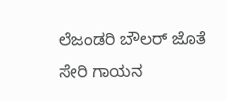ಲೆಜಂಡರಿ ಬೌಲರ್ ಜೊತೆ ಸೇರಿ ಗಾಯನ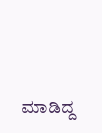ಮಾಡಿದ್ದ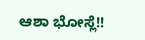ಆಶಾ ಭೋಸ್ಲೆ!!